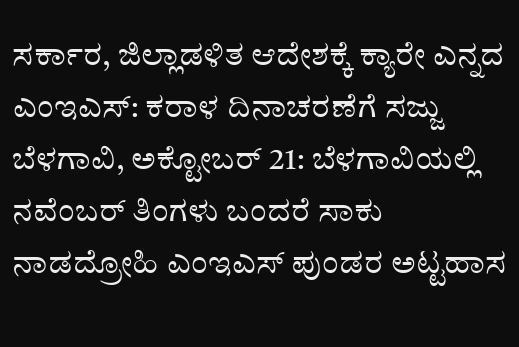ಸರ್ಕಾರ, ಜಿಲ್ಲಾಡಳಿತ ಆದೇಶಕ್ಕೆ ಕ್ಯಾರೇ ಎನ್ನದ ಎಂಇಎಸ್: ಕರಾಳ ದಿನಾಚರಣೆಗೆ ಸಜ್ಜು
ಬೆಳಗಾವಿ, ಅಕ್ಟೋಬರ್ 21: ಬೆಳಗಾವಿಯಲ್ಲಿ ನವೆಂಬರ್ ತಿಂಗಳು ಬಂದರೆ ಸಾಕು ನಾಡದ್ರೋಹಿ ಎಂಇಎಸ್ ಪುಂಡರ ಅಟ್ಟಹಾಸ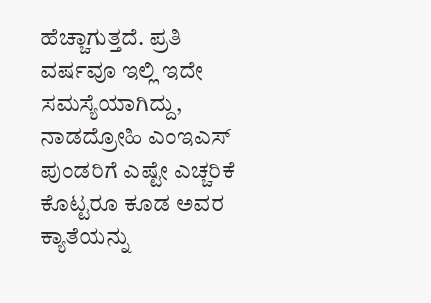ಹೆಚ್ಚಾಗುತ್ತದೆ. ಪ್ರತಿ ವರ್ಷವೂ ಇಲ್ಲಿ ಇದೇ ಸಮಸ್ಯೆಯಾಗಿದ್ದು, ನಾಡದ್ರೋಹಿ ಎಂಇಎಸ್ ಪುಂಡರಿಗೆ ಎಷ್ಟೇ ಎಚ್ಚರಿಕೆ ಕೊಟ್ಟರೂ ಕೂಡ ಅವರ ಕ್ಯಾತೆಯನ್ನು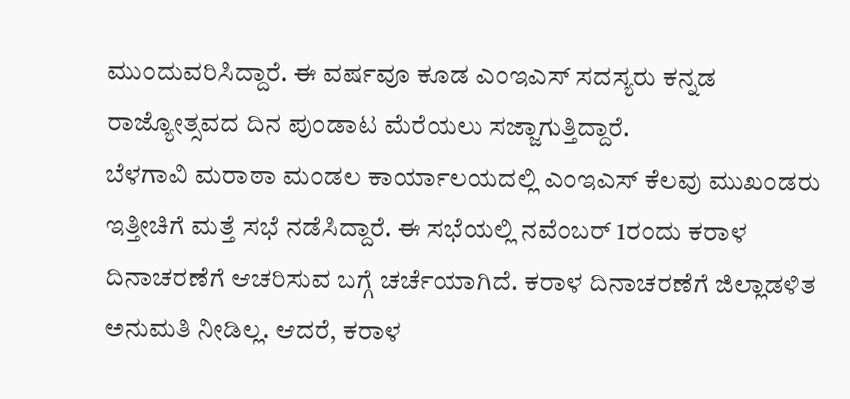ಮುಂದುವರಿಸಿದ್ದಾರೆ. ಈ ವರ್ಷವೂ ಕೂಡ ಎಂಇಎಸ್ ಸದಸ್ಯರು ಕನ್ನಡ ರಾಜ್ಯೋತ್ಸವದ ದಿನ ಪುಂಡಾಟ ಮೆರೆಯಲು ಸಜ್ಜಾಗುತ್ತಿದ್ದಾರೆ.
ಬೆಳಗಾವಿ ಮರಾಠಾ ಮಂಡಲ ಕಾರ್ಯಾಲಯದಲ್ಲಿ ಎಂಇಎಸ್ ಕೆಲವು ಮುಖಂಡರು ಇತ್ತೀಚಿಗೆ ಮತ್ತೆ ಸಭೆ ನಡೆಸಿದ್ದಾರೆ. ಈ ಸಭೆಯಲ್ಲಿ ನವೆಂಬರ್ 1ರಂದು ಕರಾಳ ದಿನಾಚರಣೆಗೆ ಆಚರಿಸುವ ಬಗ್ಗೆ ಚರ್ಚೆಯಾಗಿದೆ. ಕರಾಳ ದಿನಾಚರಣೆಗೆ ಜಿಲ್ಲಾಡಳಿತ ಅನುಮತಿ ನೀಡಿಲ್ಲ. ಆದರೆ, ಕರಾಳ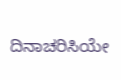ದಿನಾಚರಿಸಿಯೇ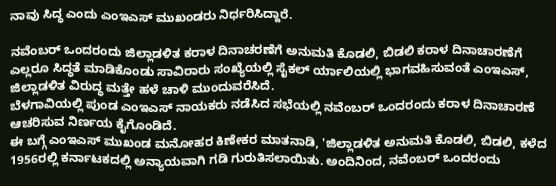ನಾವು ಸಿದ್ಧ ಎಂದು ಎಂಇಎಸ್ ಮುಖಂಡರು ನಿರ್ಧರಿಸಿದ್ದಾರೆ.

ನವೆಂಬರ್ ಒಂದರಂದು ಜಿಲ್ಲಾಡಳಿತ ಕರಾಳ ದಿನಾಚರಣೆಗೆ ಅನುಮತಿ ಕೊಡಲಿ, ಬಿಡಲಿ ಕರಾಳ ದಿನಾಚಾರಣೆಗೆ ಎಲ್ಲರೂ ಸಿದ್ಧತೆ ಮಾಡಿಕೊಂಡು ಸಾವಿರಾರು ಸಂಖ್ಯೆಯಲ್ಲಿ ಸೈಕಲ್ ರ್ಯಾಲಿಯಲ್ಲಿ ಭಾಗವಹಿಸುವಂತೆ ಎಂಇಎಸ್, ಜಿಲ್ಲಾಡಳಿತ ವಿರುದ್ಧ ಮತ್ತೇ ಹಳೆ ಚಾಳಿ ಮುಂದುವರೆಸಿದೆ.
ಬೆಳಗಾವಿಯಲ್ಲಿ ಪುಂಡ ಎಂಇಎಸ್ ನಾಯಕರು ನಡೆಸಿದ ಸಭೆಯಲ್ಲಿ ನವೆಂಬರ್ ಒಂದರಂದು ಕರಾಳ ದಿನಾಚಾರಣೆ ಆಚರಿಸುವ ನಿರ್ಣಯ ಕೈಗೊಂಡಿದೆ.
ಈ ಬಗ್ಗೆ ಎಂಇಎಸ್ ಮುಖಂಡ ಮನೋಹರ ಕಿಣೇಕರ ಮಾತನಾಡಿ, 'ಜಿಲ್ಲಾಡಳಿತ ಅನುಮತಿ ಕೊಡಲಿ, ಬಿಡಲಿ, ಕಳೆದ 1956ರಲ್ಲಿ ಕರ್ನಾಟಕದಲ್ಲಿ ಅನ್ಯಾಯವಾಗಿ ಗಡಿ ಗುರುತಿಸಲಾಯಿತು. ಅಂದಿನಿಂದ, ನವೆಂಬರ್ ಒಂದರಂದು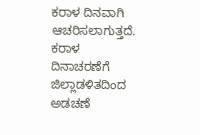ಕರಾಳ ದಿನವಾಗಿ ಆಚರಿಸಲಾಗುತ್ತದೆ. ಕರಾಳ ದಿನಾಚರಣೆಗೆ ಜಿಲ್ಲಾಡಳಿತದಿಂದ ಅಡಚಣೆ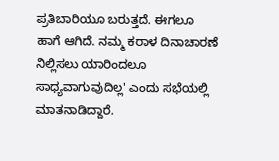ಪ್ರತಿಬಾರಿಯೂ ಬರುತ್ತದೆ. ಈಗಲೂ ಹಾಗೆ ಆಗಿದೆ. ನಮ್ಮ ಕರಾಳ ದಿನಾಚಾರಣೆ ನಿಲ್ಲಿಸಲು ಯಾರಿಂದಲೂ ಸಾಧ್ಯವಾಗುವುದಿಲ್ಲ' ಎಂದು ಸಭೆಯಲ್ಲಿ ಮಾತನಾಡಿದ್ದಾರೆ.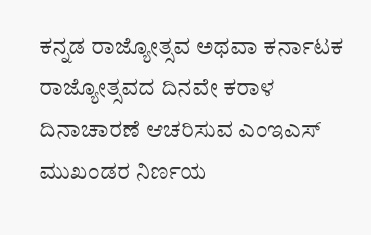ಕನ್ನಡ ರಾಜ್ಯೋತ್ಸವ ಅಥವಾ ಕರ್ನಾಟಕ ರಾಜ್ಯೋತ್ಸವದ ದಿನವೇ ಕರಾಳ ದಿನಾಚಾರಣೆ ಆಚರಿಸುವ ಎಂಇಎಸ್ ಮುಖಂಡರ ನಿರ್ಣಯ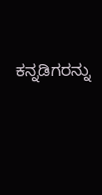ಕನ್ನಡಿಗರನ್ನು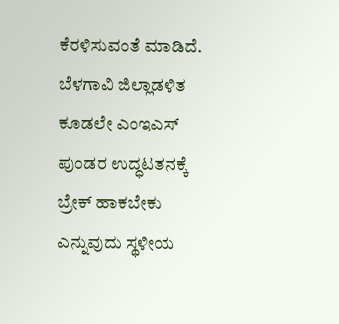ಕೆರಳಿಸುವಂತೆ ಮಾಡಿದೆ. ಬೆಳಗಾವಿ ಜಿಲ್ಲಾಡಳಿತ ಕೂಡಲೇ ಎಂಇಎಸ್ ಪುಂಡರ ಉದ್ಧಟತನಕ್ಕೆ ಬ್ರೇಕ್ ಹಾಕಬೇಕು ಎನ್ನುವುದು ಸ್ಥಳೀಯ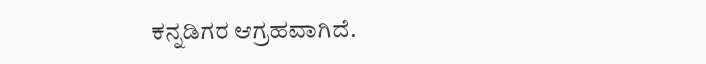ಕನ್ನಡಿಗರ ಆಗ್ರಹವಾಗಿದೆ.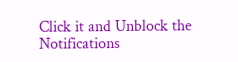Click it and Unblock the Notifications